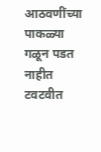आठवणींच्या पाकळ्या
गळून पडत नाहीत
टवटवीत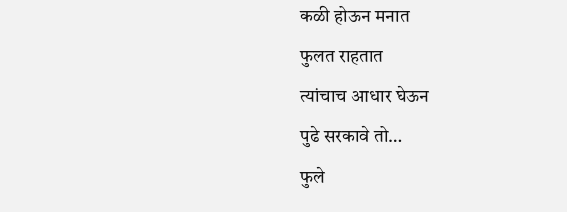कळी होऊन मनात
फुलत राहतात
त्यांचाच आधार घेऊन
पुढे सरकावे तो…
फुले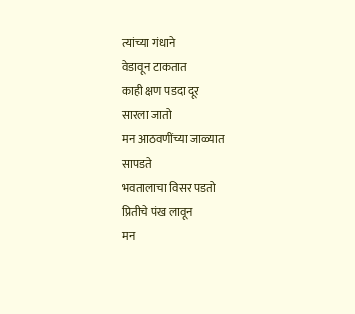त्यांच्या गंधाने
वेडावून टाकतात
काही क्षण पडदा दूर
सारला जातो
मन आठवणींच्या जाळ्यात
सापडते
भवतालाचा विसर पडतो
प्रितीचे पंख लावून
मन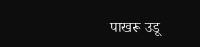पाखरू उडू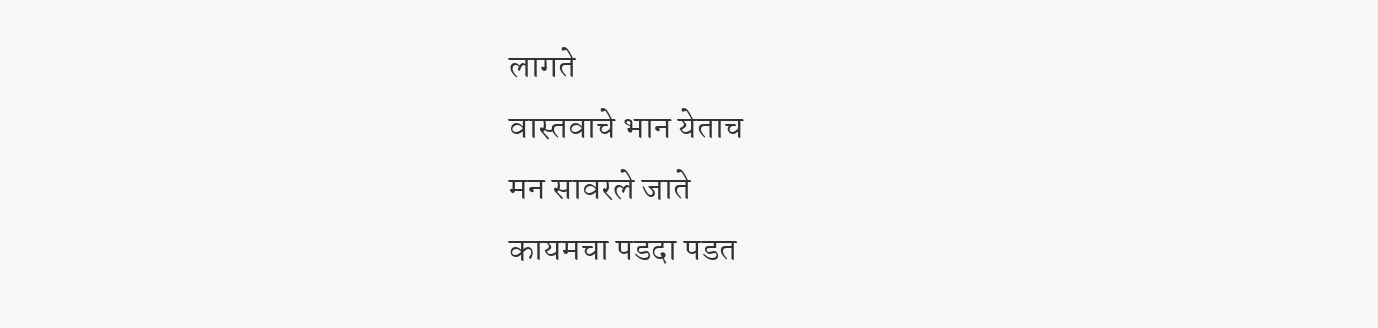लागते
वास्तवाचे भान येताच
मन सावरले जाते
कायमचा पडदा पडत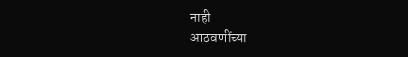नाही
आठवणींच्या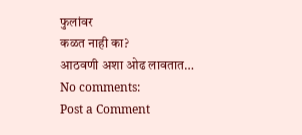फुलांवर
कळत नाही का?
आठवणी अशा ओढ लावतात…
No comments:
Post a Comment